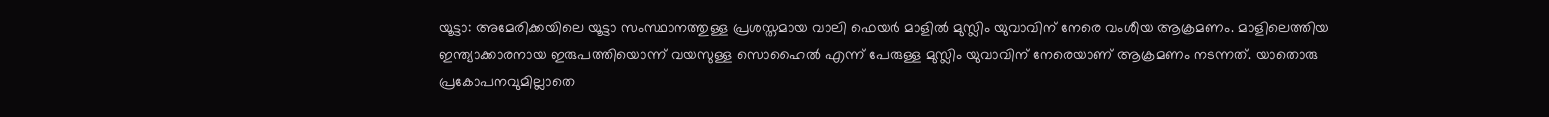യൂട്ടാ: അമേരിക്കയിലെ യൂട്ടാ സംസ്ഥാനത്തുള്ള പ്രശസ്തമായ വാലി ഫെയർ മാളിൽ മുസ്ലിം യുവാവിന് നേരെ വംശീയ ആക്രമണം. മാളിലെത്തിയ ഇന്ത്യാക്കാരനായ ഇരുപത്തിയൊന്ന് വയസുള്ള സൊഹൈൽ എന്ന് പേരുള്ള മുസ്ലിം യുവാവിന് നേരെയാണ് ആക്രമണം നടന്നത്. യാതൊരു പ്രകോപനവുമില്ലാതെ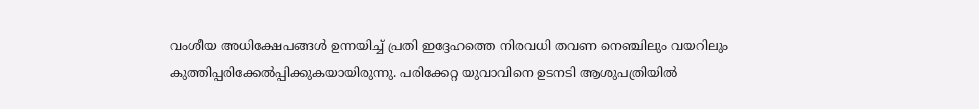വംശീയ അധിക്ഷേപങ്ങൾ ഉന്നയിച്ച് പ്രതി ഇദ്ദേഹത്തെ നിരവധി തവണ നെഞ്ചിലും വയറിലും കുത്തിപ്പരിക്കേൽപ്പിക്കുകയായിരുന്നു. പരിക്കേറ്റ യുവാവിനെ ഉടനടി ആശുപത്രിയിൽ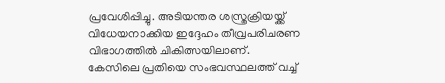പ്രവേശിപ്പിച്ചു. അടിയന്തര ശസ്ത്രക്രിയയ്ക്ക് വിധേയനാക്കിയ ഇദ്ദേഹം തീവ്രപരിചരണ വിഭാഗത്തിൽ ചികിത്സയിലാണ്.
കേസിലെ പ്രതിയെ സംഭവസ്ഥലത്ത് വച്ച്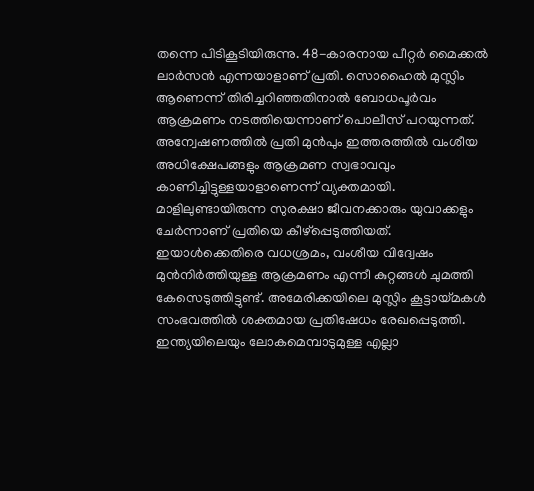തന്നെ പിടികൂടിയിരുന്നു. 48-കാരനായ പീറ്റർ മൈക്കൽ ലാർസൻ എന്നയാളാണ് പ്രതി. സൊഹൈൽ മുസ്ലിം ആണെന്ന് തിരിച്ചറിഞ്ഞതിനാൽ ബോധപൂർവം ആക്രമണം നടത്തിയെന്നാണ് പൊലീസ് പറയുന്നത്. അന്വേഷണത്തിൽ പ്രതി മുൻപും ഇത്തരത്തിൽ വംശീയ അധിക്ഷേപങ്ങളും ആക്രമണ സ്വഭാവവും കാണിച്ചിട്ടുള്ളയാളാണെന്ന് വ്യക്തമായി. മാളിലുണ്ടായിരുന്ന സുരക്ഷാ ജീവനക്കാരും യുവാക്കളും ചേർന്നാണ് പ്രതിയെ കീഴ്പ്പെടുത്തിയത്. ഇയാൾക്കെതിരെ വധശ്രമം, വംശീയ വിദ്വേഷം മുൻനിർത്തിയുള്ള ആക്രമണം എന്നീ കുറ്റങ്ങൾ ചുമത്തി കേസെടുത്തിട്ടുണ്ട്. അമേരിക്കയിലെ മുസ്ലിം കൂട്ടായ്മകൾ സംഭവത്തിൽ ശക്തമായ പ്രതിഷേധം രേഖപ്പെടുത്തി.
ഇന്ത്യയിലെയും ലോകമെമ്പാടുമുള്ള എല്ലാ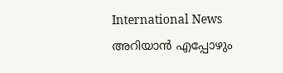International News അറിയാൻ എപ്പോഴും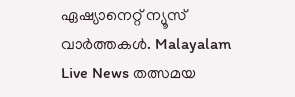ഏഷ്യാനെറ്റ് ന്യൂസ് വാർത്തകൾ. Malayalam Live News തത്സമയ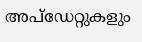അപ്ഡേറ്റുകളും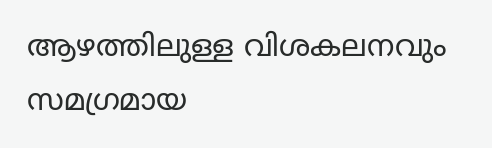ആഴത്തിലുള്ള വിശകലനവും സമഗ്രമായ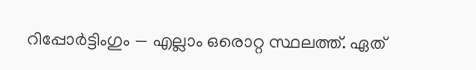റിപ്പോർട്ടിംഗും — എല്ലാം ഒരൊറ്റ സ്ഥലത്ത്. ഏത്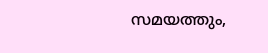സമയത്തും,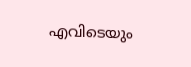എവിടെയും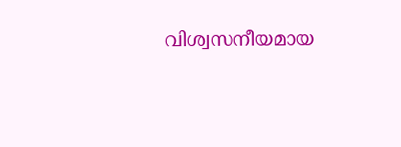വിശ്വസനീയമായ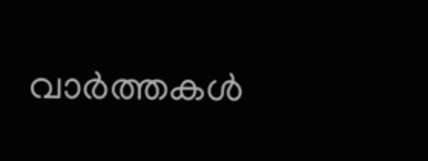വാർത്തകൾ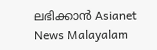ലഭിക്കാൻ Asianet News Malayalam